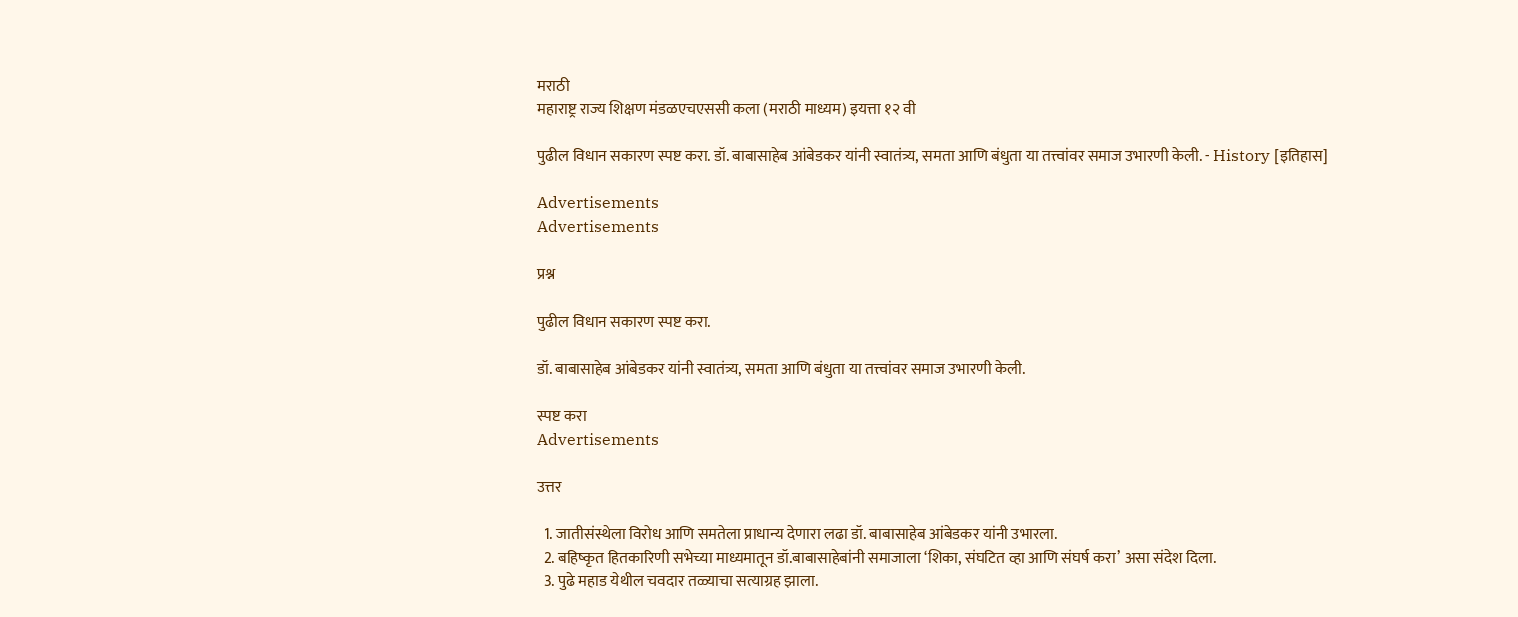मराठी
महाराष्ट्र राज्य शिक्षण मंडळएचएससी कला (मराठी माध्यम) इयत्ता १२ वी

पुढील विधान सकारण स्पष्ट करा. डॉ. बाबासाहेब आंबेडकर यांनी स्वातंत्र्य, समता आणि बंधुता या तत्त्वांवर समाज उभारणी केली. - History [इतिहास]

Advertisements
Advertisements

प्रश्न

पुढील विधान सकारण स्पष्ट करा.

डॉ. बाबासाहेब आंबेडकर यांनी स्वातंत्र्य, समता आणि बंधुता या तत्त्वांवर समाज उभारणी केली.

स्पष्ट करा
Advertisements

उत्तर

  1. जातीसंस्थेला विरोध आणि समतेला प्राधान्य देणारा लढा डॉ. बाबासाहेब आंबेडकर यांनी उभारला.
  2. बहिष्कृत हितकारिणी सभेच्या माध्यमातून डॉ.बाबासाहेबांनी समाजाला ‘शिका, संघटित व्हा आणि संघर्ष करा’ असा संदेश दिला.
  3. पुढे महाड येथील चवदार तळ्याचा सत्याग्रह झाला.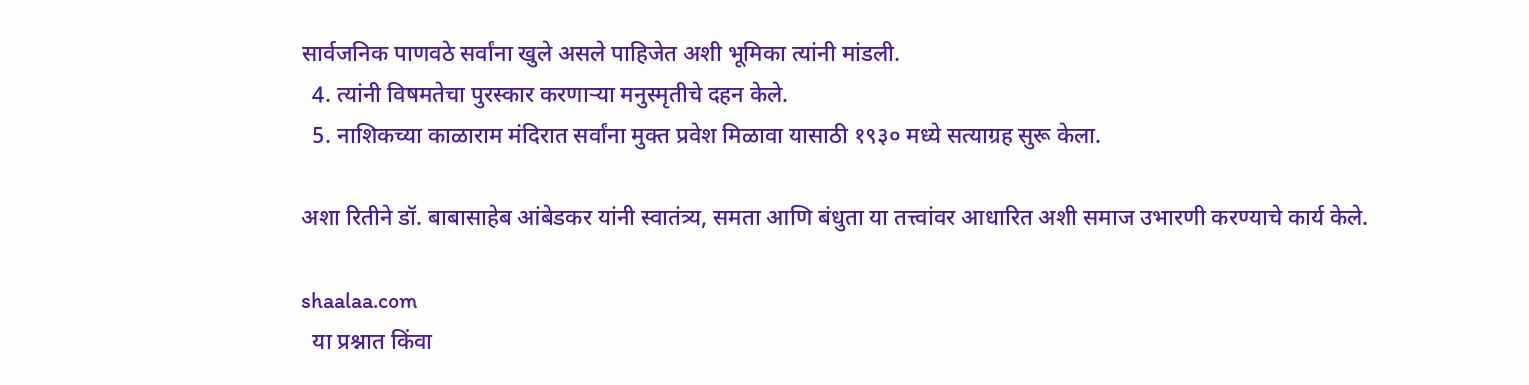सार्वजनिक पाणवठे सर्वांना खुले असले पाहिजेत अशी भूमिका त्यांनी मांडली.
  4. त्यांनी विषमतेचा पुरस्कार करणाऱ्या मनुस्मृतीचे दहन केले.
  5. नाशिकच्या काळाराम मंदिरात सर्वांना मुक्त प्रवेश मिळावा यासाठी १९३० मध्ये सत्याग्रह सुरू केला.

अशा रितीने डॉ. बाबासाहेब आंबेडकर यांनी स्वातंत्र्य, समता आणि बंधुता या तत्त्वांवर आधारित अशी समाज उभारणी करण्याचे कार्य केले.

shaalaa.com
  या प्रश्नात किंवा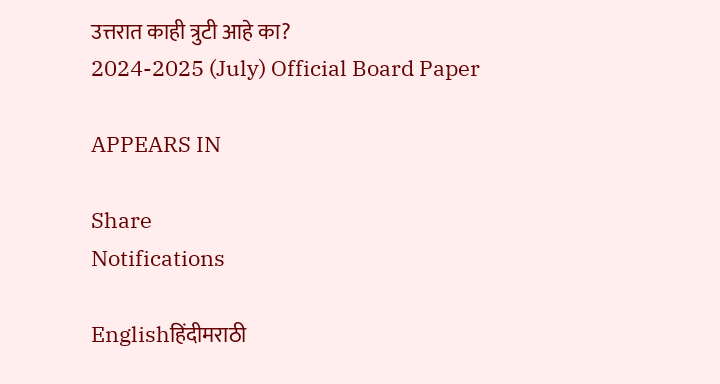उत्तरात काही त्रुटी आहे का?
2024-2025 (July) Official Board Paper

APPEARS IN

Share
Notifications

Englishहिंदीमराठी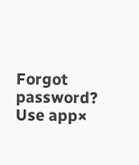Forgot password?
Use app×